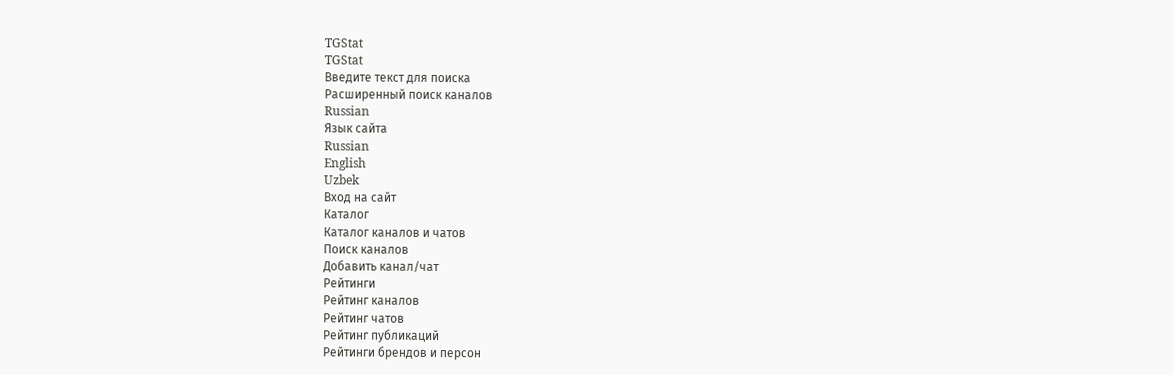TGStat
TGStat
Введите текст для поиска
Расширенный поиск каналов
Russian
Язык сайта
Russian
English
Uzbek
Вход на сайт
Каталог
Каталог каналов и чатов
Поиск каналов
Добавить канал/чат
Рейтинги
Рейтинг каналов
Рейтинг чатов
Рейтинг публикаций
Рейтинги брендов и персон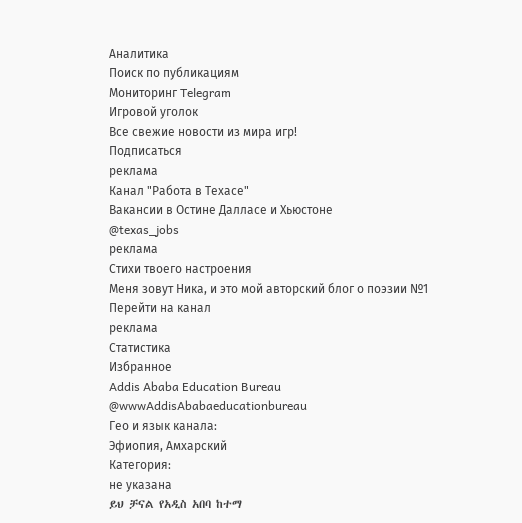Аналитика
Поиск по публикациям
Мониторинг Telegram
Игровой уголок
Все свежие новости из мира игр!
Подписаться
реклама
Канал "Работа в Техасе"
Вакансии в Остине Далласе и Хьюстоне
@texas_jobs
реклама
Стихи твоего настроения
Меня зовут Ника, и это мой авторский блог о поэзии №1
Перейти на канал
реклама
Статистика
Избранное
Addis Ababa Education Bureau
@wwwAddisAbabaeducationbureau
Гео и язык канала:
Эфиопия, Амхарский
Категория:
не указана
ይህ ቻናል የአዲስ አበባ ከተማ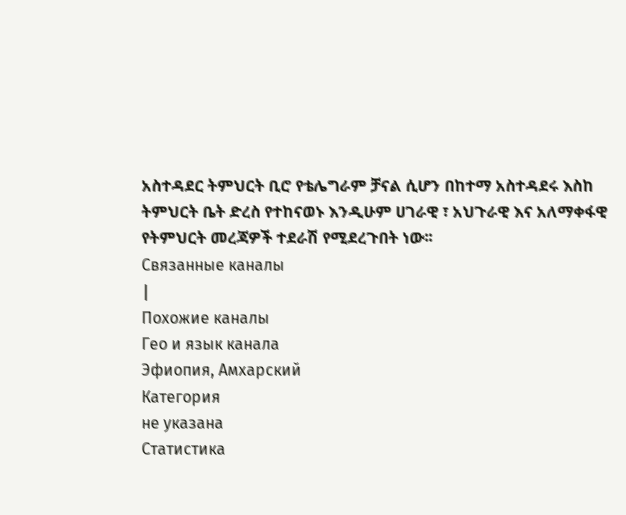አስተዳደር ትምህርት ቢሮ የቴሌግራም ቻናል ሲሆን በከተማ አስተዳደሩ እስከ ትምህርት ቤት ድረስ የተከናወኑ እንዲሁም ሀገራዊ ፣ አህጉራዊ እና አለማቀፋዊ የትምህርት መረጃዎች ተደራሽ የሚደረጉበት ነው፡፡
Связанные каналы
|
Похожие каналы
Гео и язык канала
Эфиопия, Амхарский
Категория
не указана
Статистика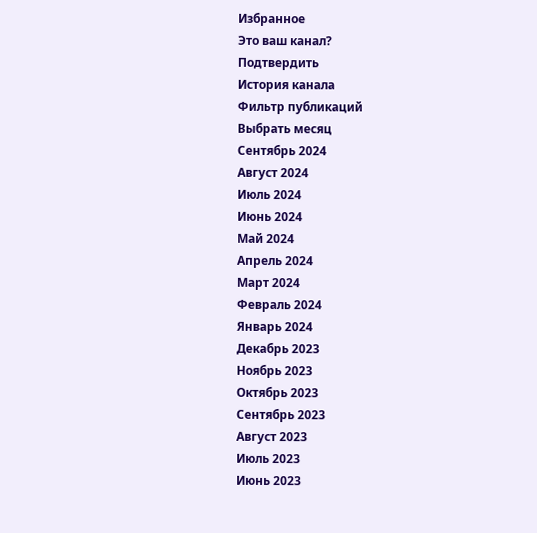Избранное
Это ваш канал?
Подтвердить
История канала
Фильтр публикаций
Выбрать месяц
Сентябрь 2024
Август 2024
Июль 2024
Июнь 2024
Май 2024
Апрель 2024
Март 2024
Февраль 2024
Январь 2024
Декабрь 2023
Ноябрь 2023
Октябрь 2023
Сентябрь 2023
Август 2023
Июль 2023
Июнь 2023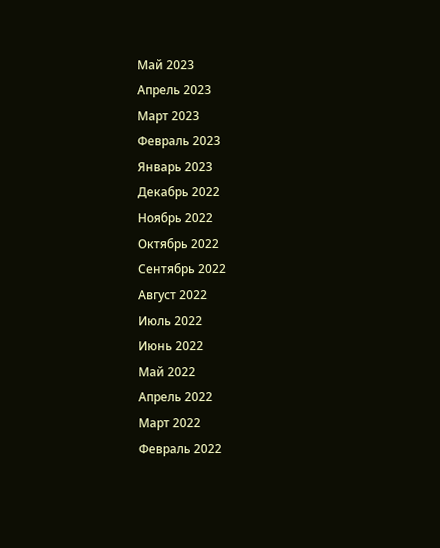Май 2023
Апрель 2023
Март 2023
Февраль 2023
Январь 2023
Декабрь 2022
Ноябрь 2022
Октябрь 2022
Сентябрь 2022
Август 2022
Июль 2022
Июнь 2022
Май 2022
Апрель 2022
Март 2022
Февраль 2022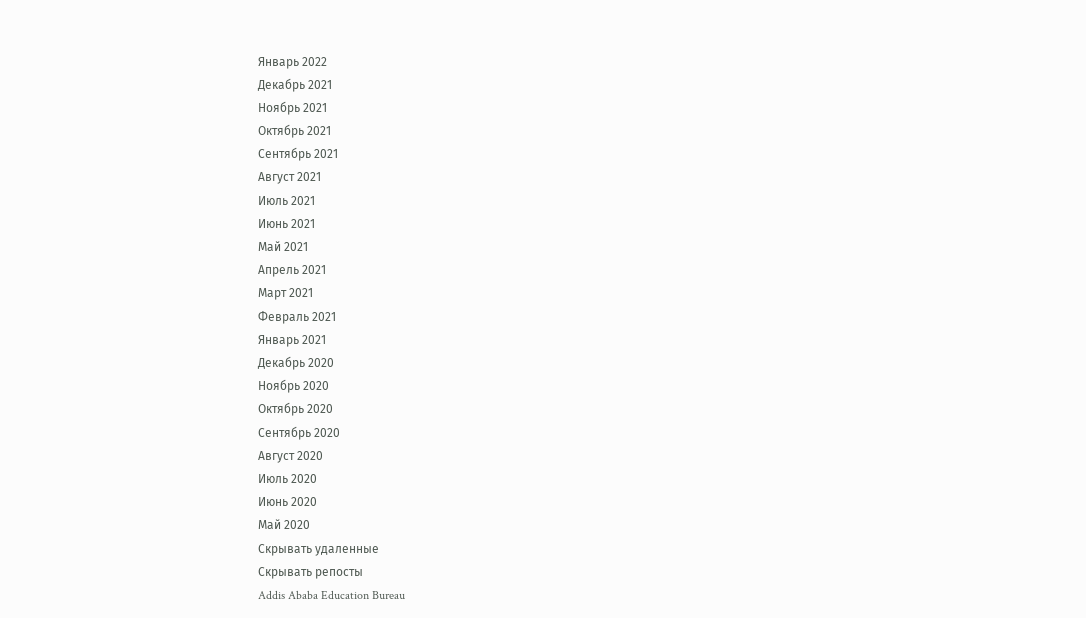Январь 2022
Декабрь 2021
Ноябрь 2021
Октябрь 2021
Сентябрь 2021
Август 2021
Июль 2021
Июнь 2021
Май 2021
Апрель 2021
Март 2021
Февраль 2021
Январь 2021
Декабрь 2020
Ноябрь 2020
Октябрь 2020
Сентябрь 2020
Август 2020
Июль 2020
Июнь 2020
Май 2020
Скрывать удаленные
Скрывать репосты
Addis Ababa Education Bureau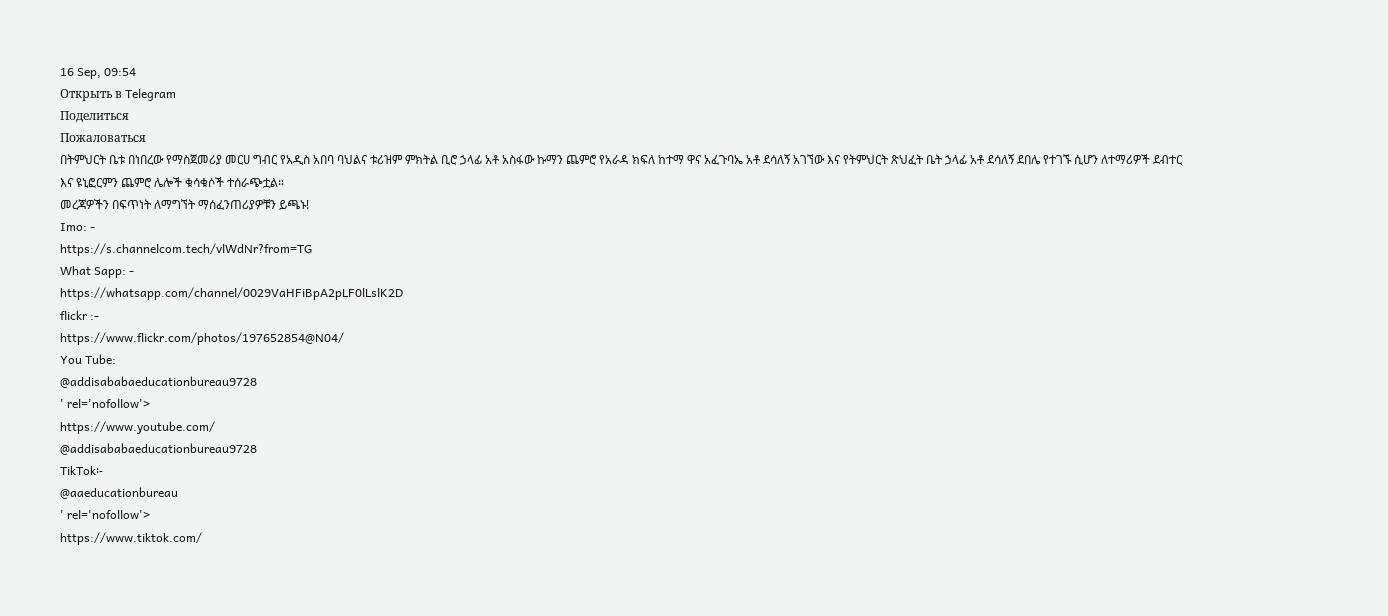16 Sep, 09:54
Открыть в Telegram
Поделиться
Пожаловаться
በትምህርት ቤቱ በነበረው የማስጀመሪያ መርሀ ግብር የአዲስ አበባ ባህልና ቱሪዝም ምክትል ቢሮ ኃላፊ አቶ አስፋው ኩማን ጨምሮ የአራዳ ክፍለ ከተማ ዋና አፈጉባኤ አቶ ደሳለኝ አገኘው እና የትምህርት ጽህፈት ቤት ኃላፊ አቶ ደሳለኝ ደበሌ የተገኙ ሲሆን ለተማሪዎች ደብተር እና ዩኒፎርምን ጨምሮ ሌሎች ቁሳቁሶች ተሰራጭቷል።
መረጃዎችን በፍጥነት ለማግኘት ማሰፈንጠሪያዎቹን ይጫኑ!
Imo: -
https://s.channelcom.tech/vlWdNr?from=TG
What Sapp: -
https://whatsapp.com/channel/0029VaHFiBpA2pLF0lLslK2D
flickr :-
https://www.flickr.com/photos/197652854@N04/
You Tube:
@addisababaeducationbureau9728
' rel='nofollow'>
https://www.youtube.com/
@addisababaeducationbureau9728
TikTok፡-
@aaeducationbureau
' rel='nofollow'>
https://www.tiktok.com/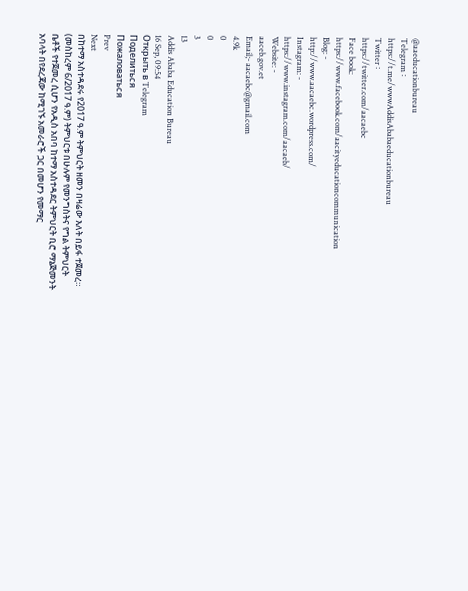@aaeducationbureau
Telegram ፡
https://t.me/wwwAddisAbabaeducationbureau
Twitter ፡
https://twitter.com/aacaebc
Face book:
https://www.facebook.com/aacityeducationcommunication
Blog: -
http://www.aacaebc.wordpress.com/
Instagram: -
https://www.instagram.com/aacaeb/
Website: -
aaceb.gov.et
Email;- aacaebc@gmail.com
4.9k
0
0
3
13
Addis Ababa Education Bureau
16 Sep, 09:54
Открыть в Telegram
Поделиться
Пожаловаться
Prev
Next
በከተማ አስተዳደሩ የ2017 ዓ.ም ትምህርት ዘመን በዛሬው እለት በይፋ ተጀመረ።
(መስከረም 6/2017 ዓ.ም) ትምህርቱ በሁሉም የመንግስትና የግል ትምህርት ቤቶች የተጀመረ ሲሆን የአዲስ አበባ ከተማ አስተዳደር ትምህርት ቢሮ ማኔጅመንት አባላት በየደረጃው ከሚገኙ አመራሮች ጋር በመሆን የመማር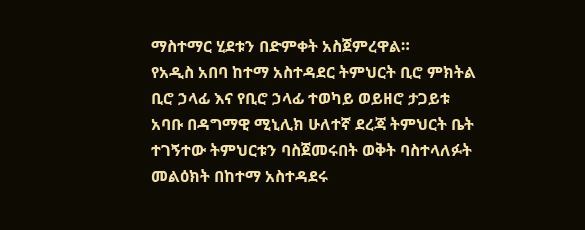ማስተማር ሂደቱን በድምቀት አስጀምረዋል።
የአዲስ አበባ ከተማ አስተዳደር ትምህርት ቢሮ ምክትል ቢሮ ኃላፊ እና የቢሮ ኃላፊ ተወካይ ወይዘሮ ታጋይቱ አባቡ በዳግማዊ ሚኒሊክ ሁለተኛ ደረጃ ትምህርት ቤት ተገኝተው ትምህርቱን ባስጀመሩበት ወቅት ባስተላለፉት መልዕክት በከተማ አስተዳደሩ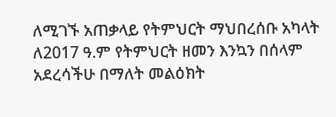ለሚገኙ አጠቃላይ የትምህርት ማህበረሰቡ አካላት ለ2017 ዓ.ም የትምህርት ዘመን እንኳን በሰላም አደረሳችሁ በማለት መልዕክት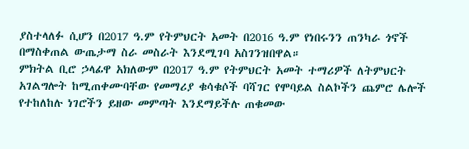ያስተላለፉ ሲሆን በ2017 ዓ.ም የትምህርት አመት በ2016 ዓ.ም የነበሩንን ጠንካራ ጎኖች በማስቀጠል ውጤታማ ስራ መስራት እንደሚገባ አስገንዝበዋል።
ምክትል ቢሮ ኃላፊዋ አክለውም በ2017 ዓ.ም የትምህርት አመት ተማሪዎች ለትምህርት አገልግሎት ከሚጠቀሙባቸው የመማሪያ ቁሳቁሶች ባሻገር የሞባይል ስልኮችን ጨምሮ ሌሎች የተከለከሉ ነገሮችን ይዘው መምጣት እንደማይችሉ ጠቁመው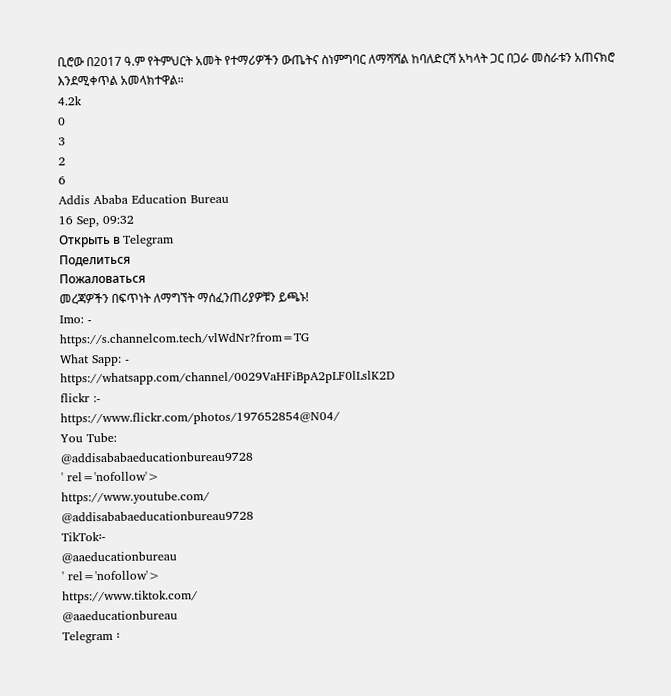ቢሮው በ2017 ዓ.ም የትምህርት አመት የተማሪዎችን ውጤትና ስነምግባር ለማሻሻል ከባለድርሻ አካላት ጋር በጋራ መስራቱን አጠናክሮ እንደሚቀጥል አመላክተዋል።
4.2k
0
3
2
6
Addis Ababa Education Bureau
16 Sep, 09:32
Открыть в Telegram
Поделиться
Пожаловаться
መረጃዎችን በፍጥነት ለማግኘት ማሰፈንጠሪያዎቹን ይጫኑ!
Imo: -
https://s.channelcom.tech/vlWdNr?from=TG
What Sapp: -
https://whatsapp.com/channel/0029VaHFiBpA2pLF0lLslK2D
flickr :-
https://www.flickr.com/photos/197652854@N04/
You Tube:
@addisababaeducationbureau9728
' rel='nofollow'>
https://www.youtube.com/
@addisababaeducationbureau9728
TikTok፡-
@aaeducationbureau
' rel='nofollow'>
https://www.tiktok.com/
@aaeducationbureau
Telegram ፡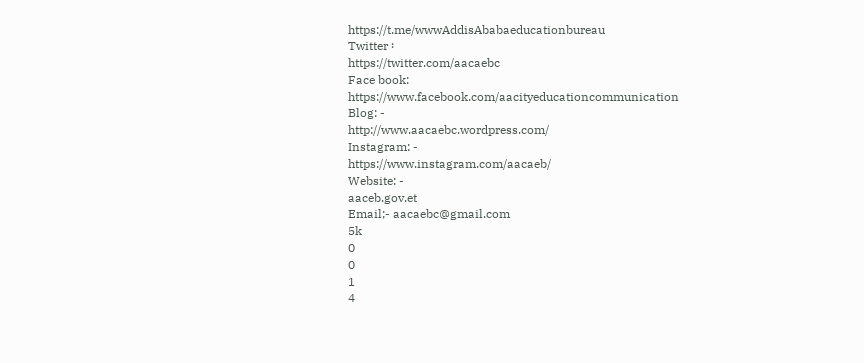https://t.me/wwwAddisAbabaeducationbureau
Twitter ፡
https://twitter.com/aacaebc
Face book:
https://www.facebook.com/aacityeducationcommunication
Blog: -
http://www.aacaebc.wordpress.com/
Instagram: -
https://www.instagram.com/aacaeb/
Website: -
aaceb.gov.et
Email;- aacaebc@gmail.com
5k
0
0
1
4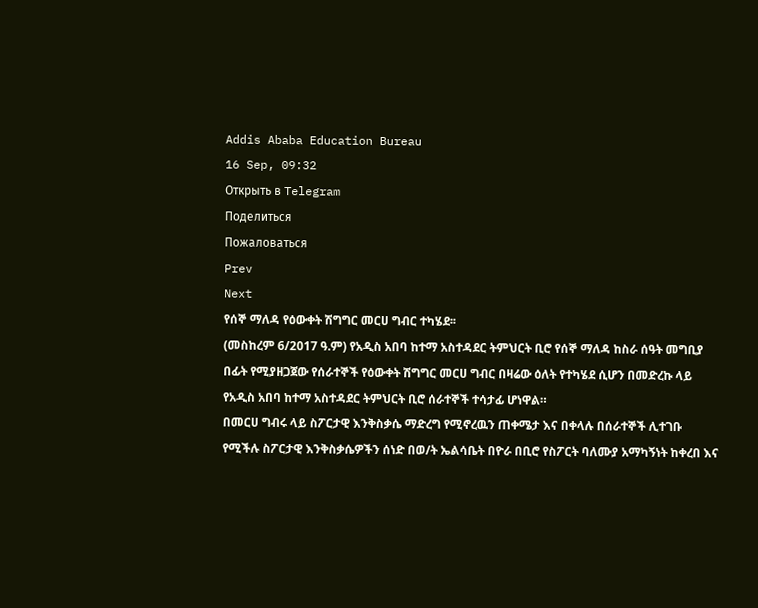Addis Ababa Education Bureau
16 Sep, 09:32
Открыть в Telegram
Поделиться
Пожаловаться
Prev
Next
የሰኞ ማለዳ የዕውቀት ሽግግር መርሀ ግብር ተካሄደ፡፡
(መስከረም 6/2017 ዓ.ም) የአዲስ አበባ ከተማ አስተዳደር ትምህርት ቢሮ የሰኞ ማለዳ ከስራ ሰዓት መግቢያ በፊት የሚያዘጋጀው የሰራተኞች የዕውቀት ሽግግር መርሀ ግብር በዛሬው ዕለት የተካሄደ ሲሆን በመድረኩ ላይ የአዲስ አበባ ከተማ አስተዳደር ትምህርት ቢሮ ሰራተኞች ተሳታፊ ሆነዋል።
በመርሀ ግብሩ ላይ ስፖርታዊ እንቅስቃሴ ማድረግ የሚኖረዉን ጠቀሜታ እና በቀላሉ በሰራተኞች ሊተገቡ የሚችሉ ስፖርታዊ እንቅስቃሴዎችን ሰነድ በወ/ት ኤልሳቤት በዮራ በቢሮ የስፖርት ባለሙያ አማካኝነት ከቀረበ እና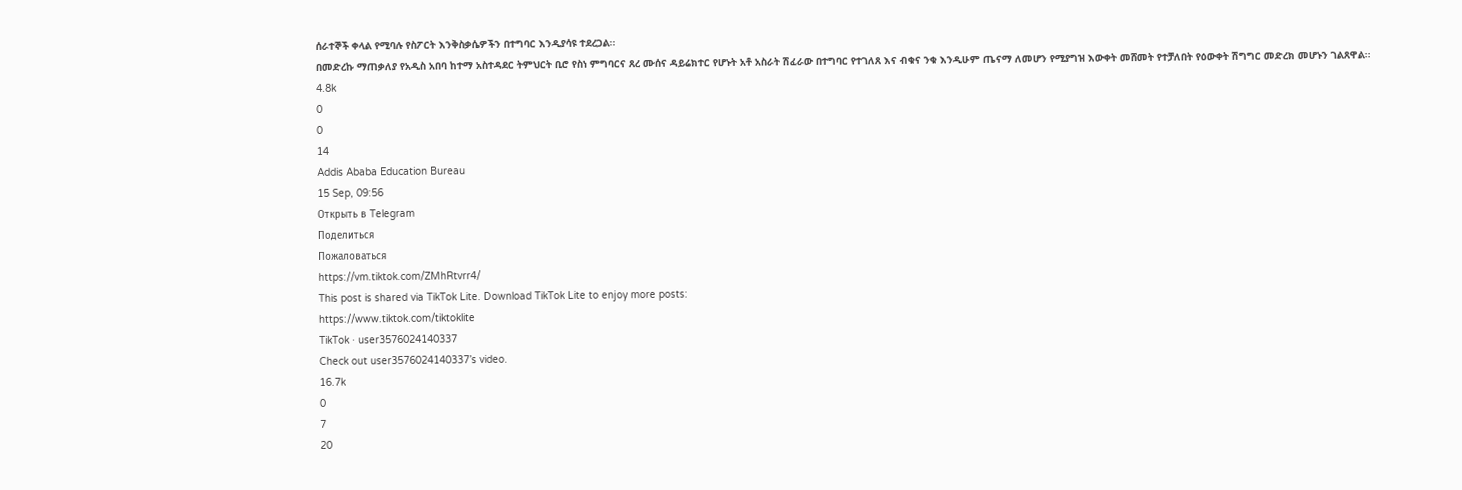ሰራተኞች ቀላል የሚባሉ የስፖርት እንቅስቃሴዎችን በተግባር እንዲያሳዩ ተደረጋል፡፡
በመድረኩ ማጠቃለያ የአዲስ አበባ ከተማ አስተዳደር ትምህርት ቢሮ የስነ ምግባርና ጸረ ሙሰና ዳይሬክተር የሆኑት አቶ አስራት ሽፈራው በተግባር የተገለጸ እና ብቁና ንቁ እንዲሁም ጤናማ ለመሆን የሚያግዝ እውቀት መሸመት የተቻለበት የዕውቀት ሽግግር መድረክ መሆኑን ገልጸዋል፡፡
4.8k
0
0
14
Addis Ababa Education Bureau
15 Sep, 09:56
Открыть в Telegram
Поделиться
Пожаловаться
https://vm.tiktok.com/ZMhRtvrr4/
This post is shared via TikTok Lite. Download TikTok Lite to enjoy more posts:
https://www.tiktok.com/tiktoklite
TikTok · user3576024140337
Check out user3576024140337’s video.
16.7k
0
7
20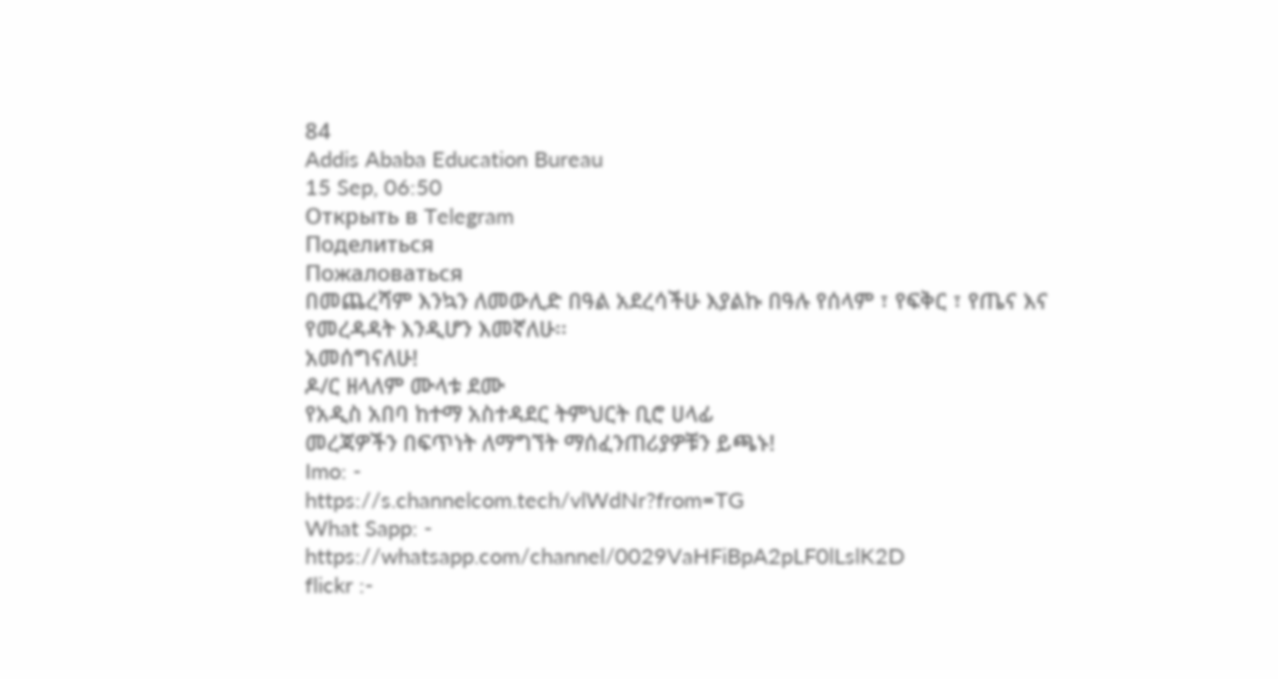84
Addis Ababa Education Bureau
15 Sep, 06:50
Открыть в Telegram
Поделиться
Пожаловаться
በመጨረሻም እንኳን ለመውሊድ በዓል አደረሳችሁ እያልኩ በዓሉ የሰላም ፣ የፍቅር ፣ የጤና እና የመረዳዳት እንዲሆን እመኛለሁ፡፡
አመሰግናለሁ!
ዶ/ር ዘላለም ሙላቱ ደሙ
የአዲስ አበባ ከተማ አስተዳደር ትምህርት ቢሮ ሀላፊ
መረጃዎችን በፍጥነት ለማግኘት ማሰፈንጠሪያዎቹን ይጫኑ!
Imo: -
https://s.channelcom.tech/vlWdNr?from=TG
What Sapp: -
https://whatsapp.com/channel/0029VaHFiBpA2pLF0lLslK2D
flickr :-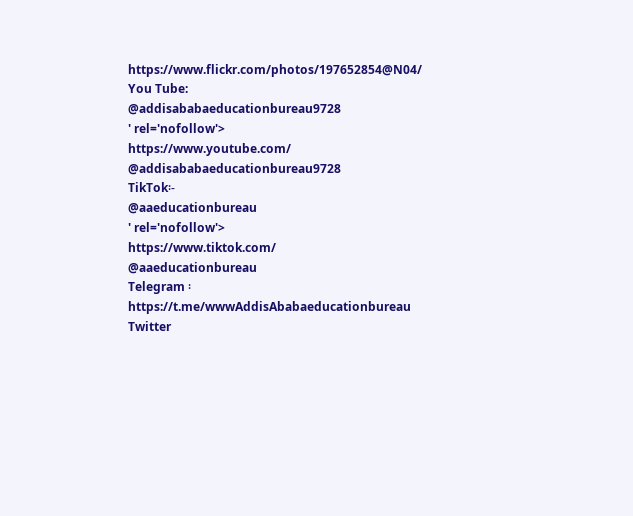https://www.flickr.com/photos/197652854@N04/
You Tube:
@addisababaeducationbureau9728
' rel='nofollow'>
https://www.youtube.com/
@addisababaeducationbureau9728
TikTok፡-
@aaeducationbureau
' rel='nofollow'>
https://www.tiktok.com/
@aaeducationbureau
Telegram ፡
https://t.me/wwwAddisAbabaeducationbureau
Twitter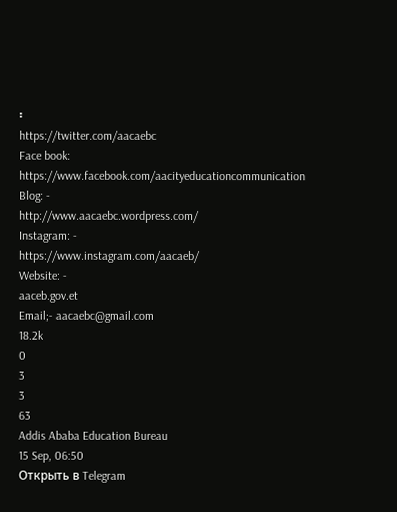፡
https://twitter.com/aacaebc
Face book:
https://www.facebook.com/aacityeducationcommunication
Blog: -
http://www.aacaebc.wordpress.com/
Instagram: -
https://www.instagram.com/aacaeb/
Website: -
aaceb.gov.et
Email;- aacaebc@gmail.com
18.2k
0
3
3
63
Addis Ababa Education Bureau
15 Sep, 06:50
Открыть в Telegram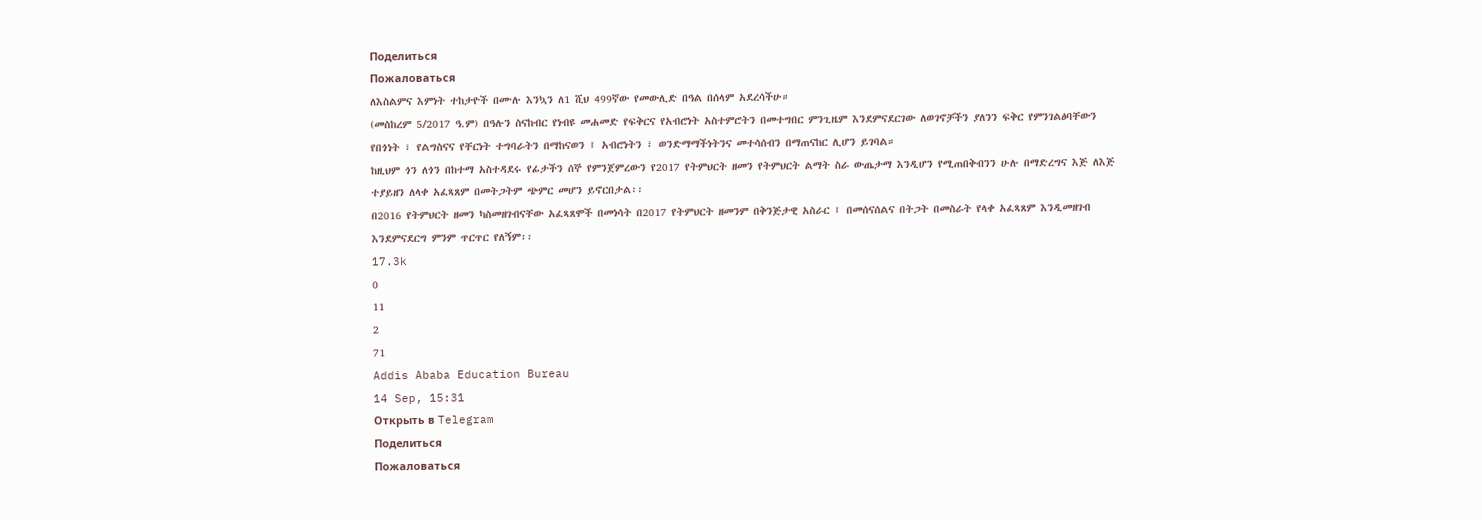Поделиться
Пожаловаться
ለእስልምና እምነት ተከታዮች በሙሉ እንኳን ለ1 ሺህ 499ኛው የመውሊድ በዓል በሰላም አደረሳችሁ።
(መስከረም 5/2017 ዓ.ም) በዓሉን ስናከብር የነብዩ መሐመድ የፍቅርና የአብሮነት አስተምሮትን በመተግበር ምንጊዜም እንደምናደርገው ለወገኖቻችን ያለንን ፍቅር የምንገልፅባቸውን የበጎነት ፣ የልግስናና የቸርነት ተግባራትን በማከናወን ፤ አብሮነትን ፣ ወንድማማችነትንና መተሳሰብን በማጠናከር ሊሆን ይገባል።
ከዚህም ጎን ለጎን በከተማ አስተዳደሩ የፊታችን ሰኞ የምንጀምረውን የ2017 የትምህርት ዘመን የትምህርት ልማት ስራ ውጤታማ እንዲሆን የሚጠበቅብንን ሁሉ በማድረግና እጅ ለእጅ ተያይዘን ለላቀ አፈጻጸም በመትጋትም ጭምር መሆን ይኖርበታል፡፡
በ2016 የትምህርት ዘመን ካስመዘገብናቸው አፈጻጸሞች በመነሳት በ2017 የትምህርት ዘመንም በቅንጅታዊ አስራር ፤ በመሰናሰልና በትጋት በመስራት የላቀ አፈጻጸም እንዲመዘገብ እንደምናደርግ ምንም ጥርጥር የለኝም፡፡
17.3k
0
11
2
71
Addis Ababa Education Bureau
14 Sep, 15:31
Открыть в Telegram
Поделиться
Пожаловаться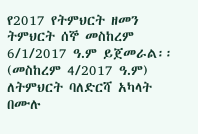የ2017 የትምህርት ዘመን ትምህርት ሰኞ መስከረም 6/1/2017 ዓ.ም ይጀመራል፡፡
(መስከረም 4/2017 ዓ.ም) ለትምህርት ባለድርሻ አካላት በሙሉ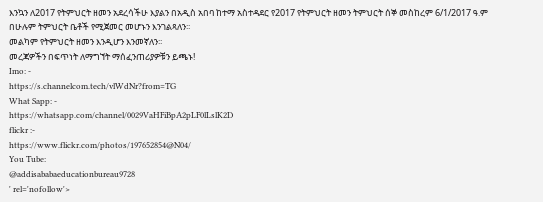እንኳን ለ2017 የትምህርት ዘመን አደረሳችሁ እያልን በአዲስ አበባ ከተማ አስተዳደር የ2017 የትምህርት ዘመን ትምህርት ሰኞ መስከረም 6/1/2017 ዓ.ም በሁሉም ትምህርት ቤቶች የሚጀመር መሆኑን እንገልጻለን፡፡
መልካም የትምህርት ዘመን እንዲሆን እንመኛለን፡፡
መረጃዎችን በፍጥነት ለማግኘት ማሰፈንጠሪያዎቹን ይጫኑ!
Imo: -
https://s.channelcom.tech/vlWdNr?from=TG
What Sapp: -
https://whatsapp.com/channel/0029VaHFiBpA2pLF0lLslK2D
flickr :-
https://www.flickr.com/photos/197652854@N04/
You Tube:
@addisababaeducationbureau9728
' rel='nofollow'>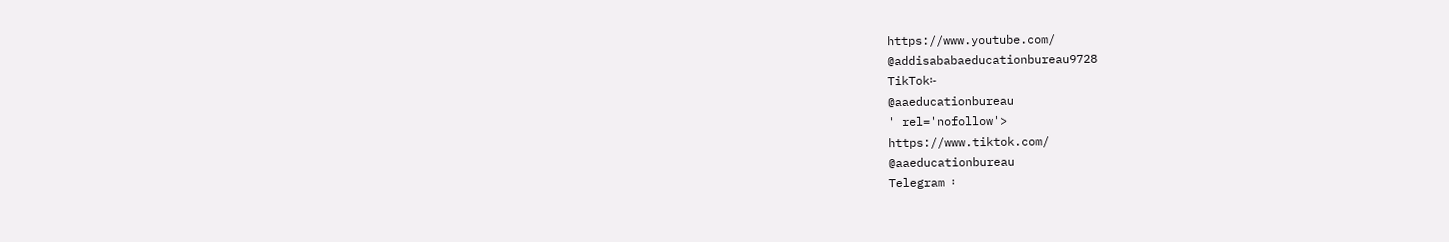https://www.youtube.com/
@addisababaeducationbureau9728
TikTok፡-
@aaeducationbureau
' rel='nofollow'>
https://www.tiktok.com/
@aaeducationbureau
Telegram ፡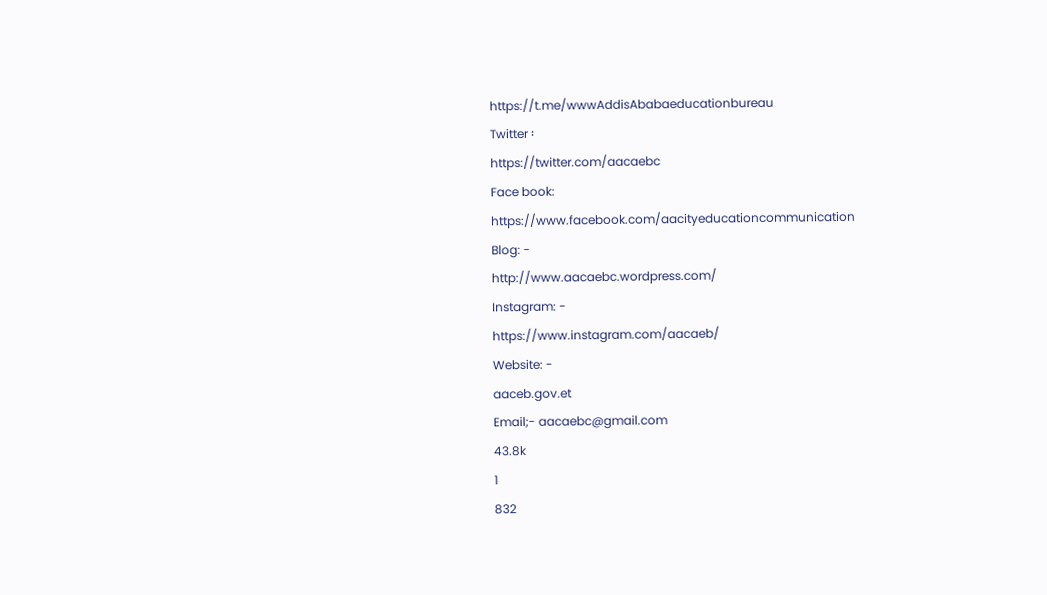https://t.me/wwwAddisAbabaeducationbureau
Twitter ፡
https://twitter.com/aacaebc
Face book:
https://www.facebook.com/aacityeducationcommunication
Blog: -
http://www.aacaebc.wordpress.com/
Instagram: -
https://www.instagram.com/aacaeb/
Website: -
aaceb.gov.et
Email;- aacaebc@gmail.com
43.8k
1
832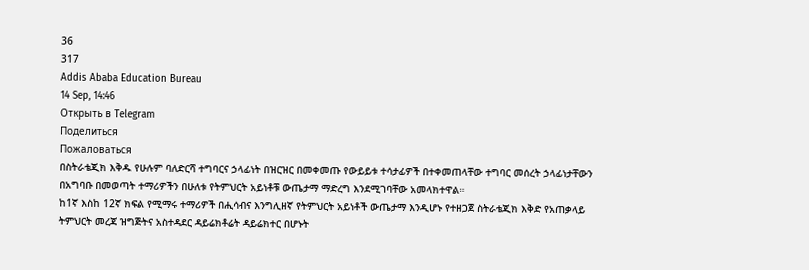36
317
Addis Ababa Education Bureau
14 Sep, 14:46
Открыть в Telegram
Поделиться
Пожаловаться
በስትራቴጂክ እቅዱ የሁሉም ባለድርሻ ተግባርና ኃላፊነት በዝርዝር በመቀመጡ የውይይቱ ተሳታፊዎች በተቀመጠላቸው ተግባር መሰረት ኃላፊነታቸውን በአግባቡ በመወጣት ተማሪዎችን በሁለቱ የትምህርት አይነቶቹ ውጤታማ ማድረግ እንደሚገባቸው አመላክተዋል።
ከ1ኛ እስከ 12ኛ ክፍል የሚማሩ ተማሪዎች በሒሳብና እንግሊዘኛ የትምህርት አይነቶች ውጤታማ እንዲሆኑ የተዘጋጀ ስትራቴጂክ እቅድ የአጠቃላይ ትምህርት መረጃ ዝግጅትና አስተዳደር ዳይሬክቶሬት ዳይሬክተር በሆኑት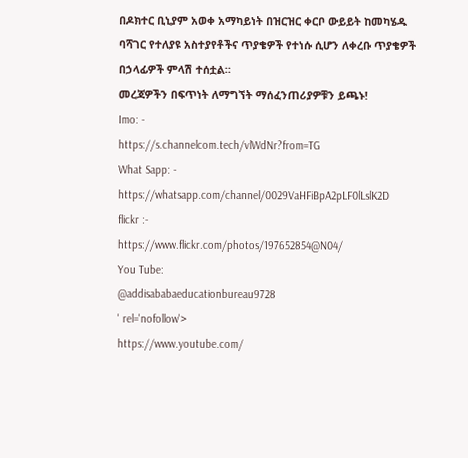በዶክተር ቢኒያም አወቀ አማካይነት በዝርዝር ቀርቦ ውይይት ከመካሄዱ ባሻገር የተለያዩ አስተያየቶችና ጥያቄዎች የተነሱ ሲሆን ለቀረቡ ጥያቄዎች በኃላፊዎች ምላሽ ተሰቷል።
መረጃዎችን በፍጥነት ለማግኘት ማሰፈንጠሪያዎቹን ይጫኑ!
Imo: -
https://s.channelcom.tech/vlWdNr?from=TG
What Sapp: -
https://whatsapp.com/channel/0029VaHFiBpA2pLF0lLslK2D
flickr :-
https://www.flickr.com/photos/197652854@N04/
You Tube:
@addisababaeducationbureau9728
' rel='nofollow'>
https://www.youtube.com/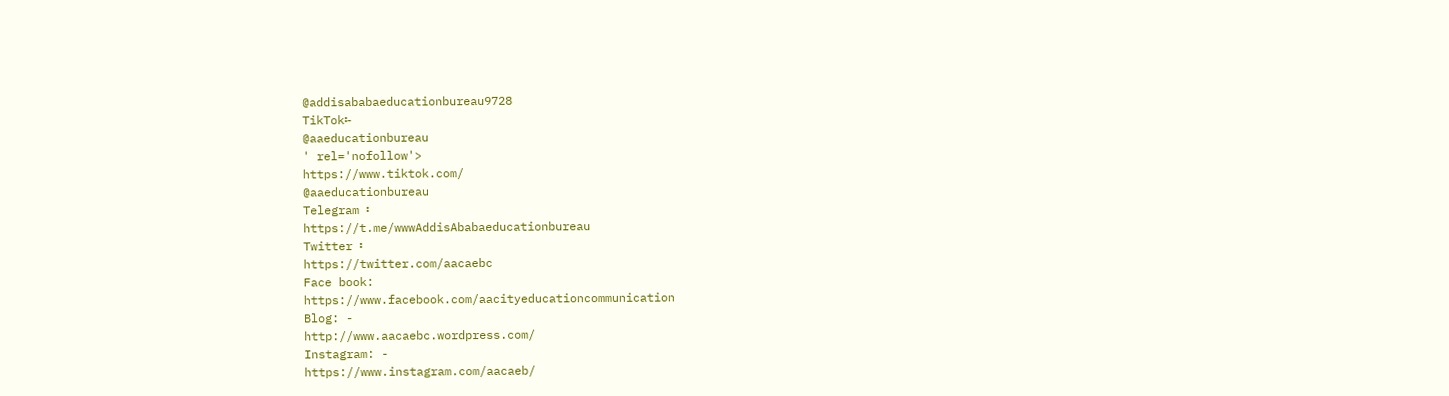@addisababaeducationbureau9728
TikTok፡-
@aaeducationbureau
' rel='nofollow'>
https://www.tiktok.com/
@aaeducationbureau
Telegram ፡
https://t.me/wwwAddisAbabaeducationbureau
Twitter ፡
https://twitter.com/aacaebc
Face book:
https://www.facebook.com/aacityeducationcommunication
Blog: -
http://www.aacaebc.wordpress.com/
Instagram: -
https://www.instagram.com/aacaeb/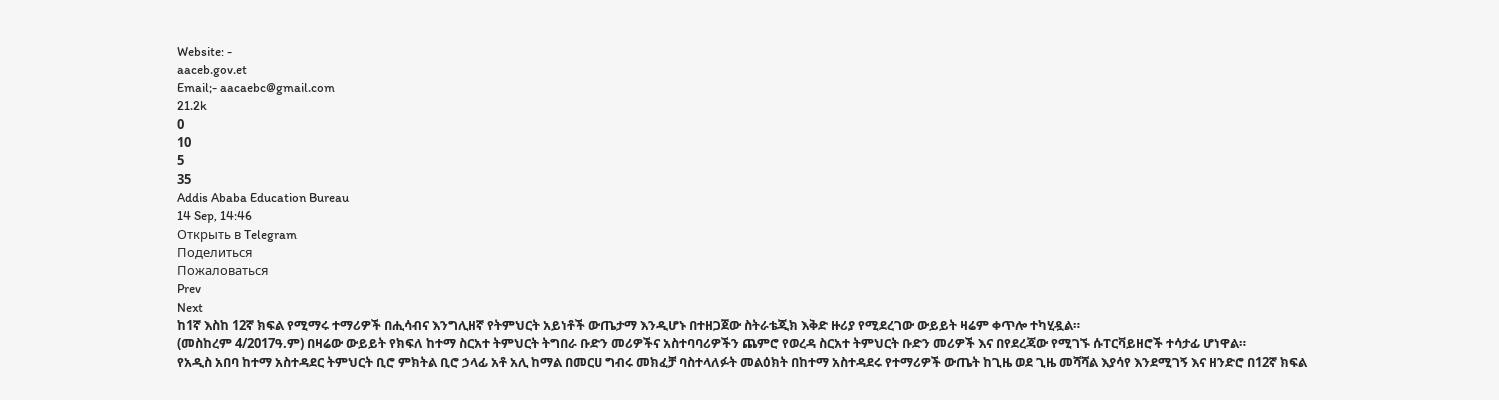Website: -
aaceb.gov.et
Email;- aacaebc@gmail.com
21.2k
0
10
5
35
Addis Ababa Education Bureau
14 Sep, 14:46
Открыть в Telegram
Поделиться
Пожаловаться
Prev
Next
ከ1ኛ እስከ 12ኛ ክፍል የሚማሩ ተማሪዎች በሒሳብና እንግሊዘኛ የትምህርት አይነቶች ውጤታማ እንዲሆኑ በተዘጋጀው ስትራቴጂክ እቅድ ዙሪያ የሚደረገው ውይይት ዛሬም ቀጥሎ ተካሂዷል።
(መስከረም 4/2017ዓ.ም) በዛሬው ውይይት የክፍለ ከተማ ስርአተ ትምህርት ትግበራ ቡድን መሪዎችና አስተባባሪዎችን ጨምሮ የወረዳ ስርአተ ትምህርት ቡድን መሪዎች እና በየደረጃው የሚገኙ ሱፐርቫይዘሮች ተሳታፊ ሆነዋል።
የአዲስ አበባ ከተማ አስተዳደር ትምህርት ቢሮ ምክትል ቢሮ ኃላፊ አቶ አሊ ከማል በመርሀ ግብሩ መክፈቻ ባስተላለፉት መልዕክት በከተማ አስተዳደሩ የተማሪዎች ውጤት ከጊዜ ወደ ጊዜ መሻሻል እያሳየ እንደሚገኝ እና ዘንድሮ በ12ኛ ክፍል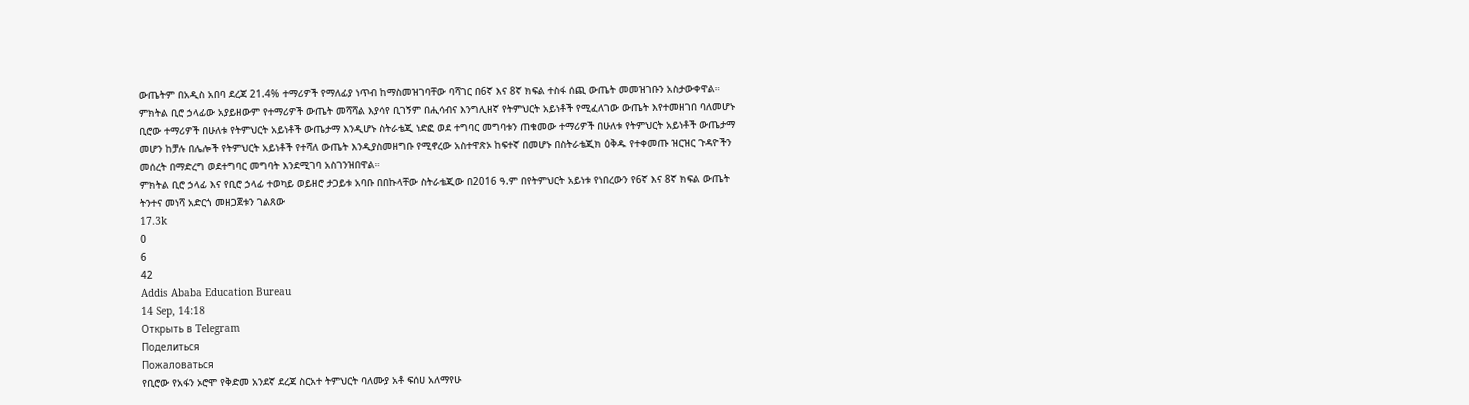ውጤትም በአዲስ አበባ ደረጃ 21.4% ተማሪዎች የማለፊያ ነጥብ ከማስመዝገባቸው ባሻገር በ6ኛ እና 8ኛ ክፍል ተስፋ ሰጪ ውጤት መመዝገቡን አስታውቀዋል።
ምክትል ቢሮ ኃላፊው አያይዘውም የተማሪዎች ውጤት መሻሻል እያሳየ ቢገኝም በሒሳብና እንግሊዘኛ የትምህርት አይነቶች የሚፈለገው ውጤት እየተመዘገበ ባለመሆኑ ቢሮው ተማሪዎች በሁለቱ የትምህርት አይነቶች ውጤታማ እንዲሆኑ ስትራቴጂ ነድፎ ወደ ተግባር መግባቱን ጠቁመው ተማሪዎች በሁለቱ የትምህርት አይነቶች ውጤታማ መሆን ከቻሉ በሌሎች የትምህርት አይነቶች የተሻለ ውጤት እንዲያስመዘግቡ የሚኖረው አስተዋጽኦ ከፍተኛ በመሆኑ በስትራቴጂክ ዕቅዱ የተቀመጡ ዝርዝር ጉዳዮችን መሰረት በማድረግ ወደተግባር መግባት እንደሚገባ አስገንዝበዋል።
ምክትል ቢሮ ኃላፊ እና የቢሮ ኃላፊ ተወካይ ወይዘሮ ታጋይቱ አባቡ በበኩላቸው ስትራቴጂው በ2016 ዓ.ም በየትምህርት አይነቱ የነበረውን የ6ኛ እና 8ኛ ክፍል ውጤት ትንተና መነሻ አድርጎ መዘጋጀቱን ገልጸው
17.3k
0
6
42
Addis Ababa Education Bureau
14 Sep, 14:18
Открыть в Telegram
Поделиться
Пожаловаться
የቢሮው የአፋን ኦሮሞ የቅድመ አንደኛ ደረጃ ስርአተ ትምህርት ባለሙያ አቶ ፍሰሀ አለማየሁ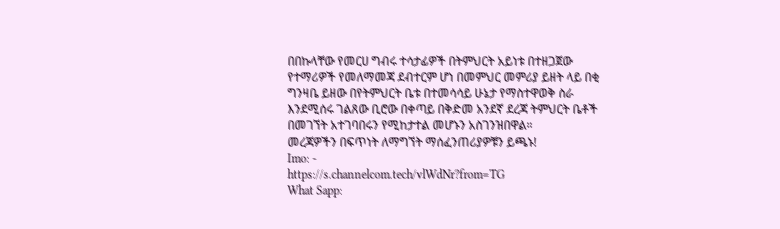በበኩላቸው የመርሀ ግብሩ ተሳታፊዎች በትምህርት አይነቱ በተዘጋጀው የተማሪዎች የመለማመጃ ደብተርም ሆነ በመምህር መምሪያ ይዘት ላይ በቂ ግንዛቤ ይዘው በየትምህርት ቤቱ በተመሳሳይ ሁኔታ የማስተዋወቅ ስራ እንደሚሰሩ ገልጸው ቢሮው በቀጣይ በቅድመ አንደኛ ደረጃ ትምህርት ቤቶች በመገኘት አተገባበሩን የሚከታተል መሆኑን አስገንዝበዋል።
መረጃዎችን በፍጥነት ለማግኘት ማሰፈንጠሪያዎቹን ይጫኑ!
Imo: -
https://s.channelcom.tech/vlWdNr?from=TG
What Sapp: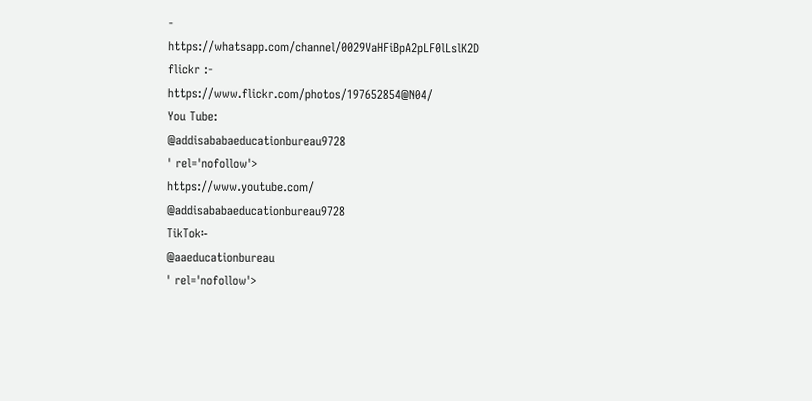-
https://whatsapp.com/channel/0029VaHFiBpA2pLF0lLslK2D
flickr :-
https://www.flickr.com/photos/197652854@N04/
You Tube:
@addisababaeducationbureau9728
' rel='nofollow'>
https://www.youtube.com/
@addisababaeducationbureau9728
TikTok፡-
@aaeducationbureau
' rel='nofollow'>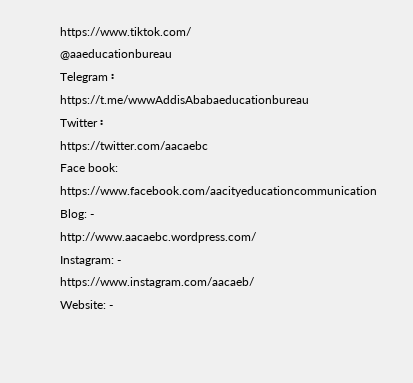https://www.tiktok.com/
@aaeducationbureau
Telegram ፡
https://t.me/wwwAddisAbabaeducationbureau
Twitter ፡
https://twitter.com/aacaebc
Face book:
https://www.facebook.com/aacityeducationcommunication
Blog: -
http://www.aacaebc.wordpress.com/
Instagram: -
https://www.instagram.com/aacaeb/
Website: -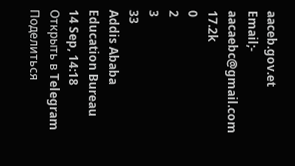aaceb.gov.et
Email;- aacaebc@gmail.com
17.2k
0
2
3
33
Addis Ababa Education Bureau
14 Sep, 14:18
Открыть в Telegram
Поделиться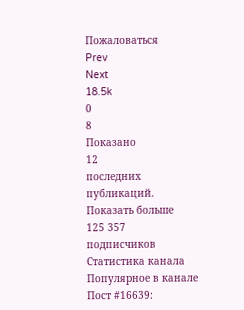Пожаловаться
Prev
Next
18.5k
0
8
Показано
12
последних публикаций.
Показать больше
125 357
подписчиков
Статистика канала
Популярное в канале
Пост #16639: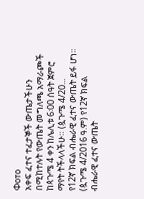Фото
አቀፍ ፈተና ተፈታኞች ውጤታችሁን በሚከተሉት የውጤት መግለጫ አማራጮች ከጳጉሜ 4 ቀን ከሌሊቱ 6፡00 ሰዓት ጀምሮ ማየት ትችላላችሁ። (ጷጉሜ 4/20...
የ12ኛ ክፍል ብሔራዊ ፈተና ውጤት ይፋ ሆነ፡፡ (ጷጉሜ 4/2016 ዓ.ም) የ12ኛ ክፍል ብሔራዊ ፈተና ውጤት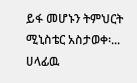ይፋ መሆኑን ትምህርት ሚኒስቴር አስታወቀ፡...
ሀላፊዉ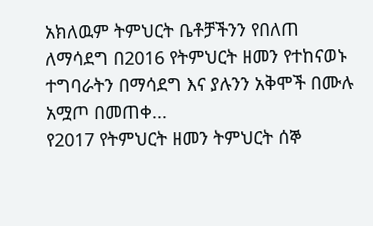አክለዉም ትምህርት ቤቶቻችንን የበለጠ ለማሳደግ በ2016 የትምህርት ዘመን የተከናወኑ ተግባራትን በማሳደግ እና ያሉንን አቅሞች በሙሉ አሟጦ በመጠቀ...
የ2017 የትምህርት ዘመን ትምህርት ሰኞ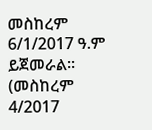መስከረም 6/1/2017 ዓ.ም ይጀመራል፡፡ (መስከረም 4/2017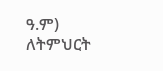ዓ.ም) ለትምህርት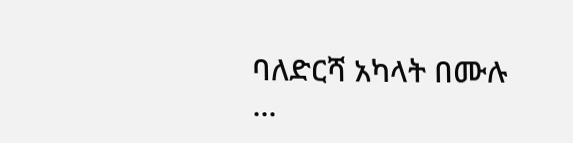ባለድርሻ አካላት በሙሉ ...